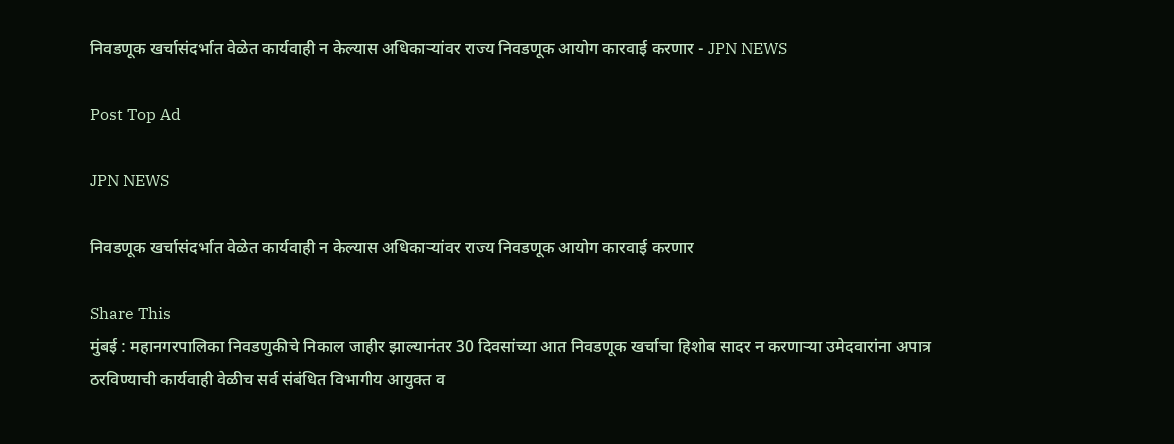निवडणूक खर्चासंदर्भात वेळेत कार्यवाही न केल्यास अधिकाऱ्यांवर राज्य निवडणूक आयोग कारवाई करणार - JPN NEWS

Post Top Ad

JPN NEWS

निवडणूक खर्चासंदर्भात वेळेत कार्यवाही न केल्यास अधिकाऱ्यांवर राज्य निवडणूक आयोग कारवाई करणार

Share This
मुंबई : महानगरपालिका निवडणुकीचे निकाल जाहीर झाल्यानंतर 30 दिवसांच्या आत निवडणूक खर्चाचा हिशोब सादर न करणाऱ्या उमेदवारांना अपात्र ठरविण्याची कार्यवाही वेळीच सर्व संबंधित विभागीय आयुक्त व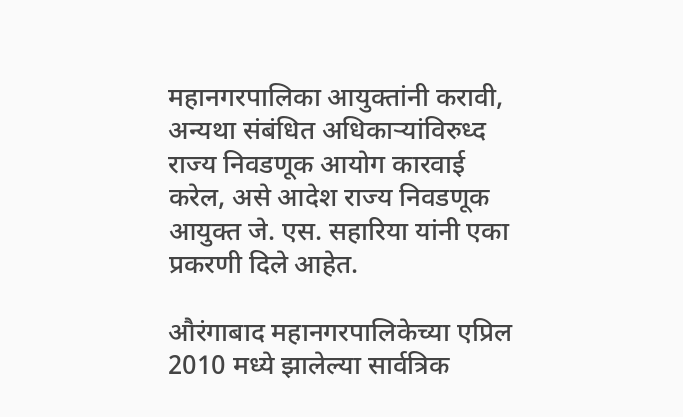महानगरपालिका आयुक्तांनी करावी, अन्यथा संबंधित अधिकाऱ्यांविरुध्द राज्य निवडणूक आयोग कारवाई करेल, असे आदेश राज्य निवडणूक आयुक्त जे. एस. सहारिया यांनी एका प्रकरणी दिले आहेत.

औरंगाबाद महानगरपालिकेच्या एप्रिल 2010 मध्ये झालेल्या सार्वत्रिक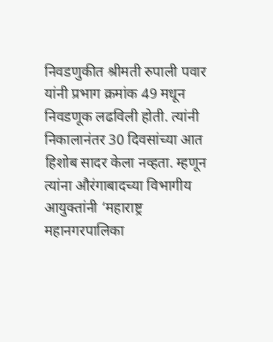निवडणुकीत श्रीमती रुपाली पवार यांनी प्रभाग क्रमांक 49 मधून निवडणूक लढविली होती. त्यांनी निकालानंतर 30 दिवसांच्या आत हिशोब सादर केला नव्हता. म्हणून त्यांना औरंगाबादच्या विभागीय आयुक्तांनी ‘महाराष्ट्र महानगरपालिका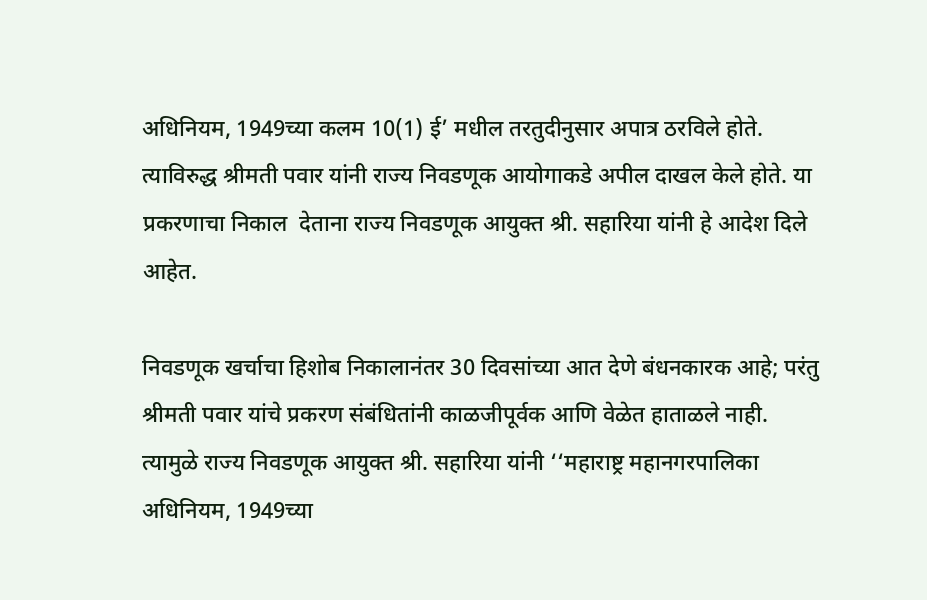अधिनियम, 1949च्या कलम 10(1) ई’ मधील तरतुदीनुसार अपात्र ठरविले होते. त्याविरुद्ध श्रीमती पवार यांनी राज्य निवडणूक आयोगाकडे अपील दाखल केले होते. या प्रकरणाचा निकाल  देताना राज्य निवडणूक आयुक्त श्री. सहारिया यांनी हे आदेश दिले आहेत.

निवडणूक खर्चाचा हिशोब निकालानंतर 30 दिवसांच्या आत देणे बंधनकारक आहे; परंतु श्रीमती पवार यांचे प्रकरण संबंधितांनी काळजीपूर्वक आणि वेळेत हाताळले नाही. त्यामुळे राज्य निवडणूक आयुक्त श्री. सहारिया यांनी ‘‘महाराष्ट्र महानगरपालिका अधिनियम, 1949च्या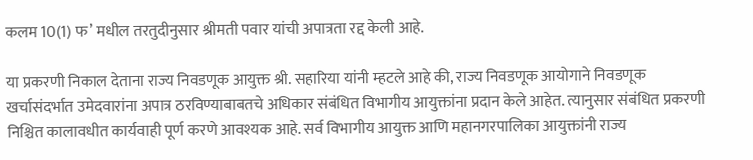कलम 10(1) फ’ मधील तरतुदीनुसार श्रीमती पवार यांची अपात्रता रद्द केली आहे.

या प्रकरणी निकाल देताना राज्य निवडणूक आयुक्त श्री. सहारिया यांनी म्हटले आहे की, राज्य निवडणूक आयोगाने निवडणूक खर्चासंदर्भात उमेदवारांना अपात्र ठरविण्याबाबतचे अधिकार संबंधित विभागीय आयुक्तांना प्रदान केले आहेत. त्यानुसार संबंधित प्रकरणी निश्चित कालावधीत कार्यवाही पूर्ण करणे आवश्यक आहे. सर्व विभागीय आयुक्त आणि महानगरपालिका आयुक्तांनी राज्य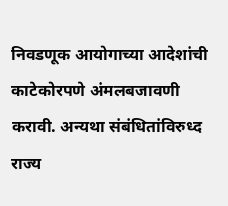निवडणूक आयोगाच्या आदेशांची काटेकोरपणे अंमलबजावणी करावी. अन्यथा संबंधितांविरुध्द राज्य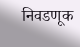निवडणूक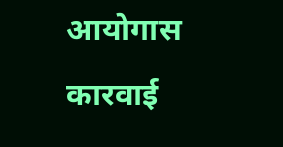आयोगास कारवाई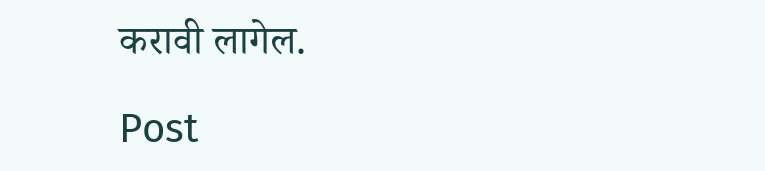करावी लागेल.

Post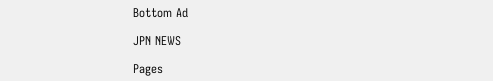Bottom Ad

JPN NEWS

Pages